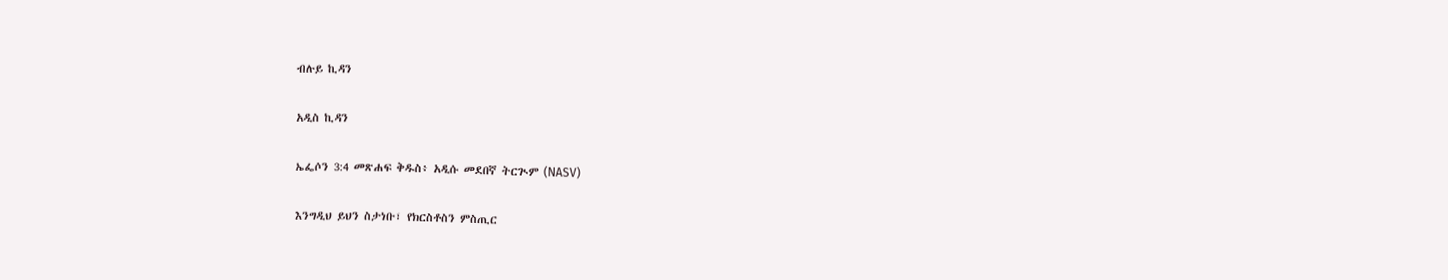ብሉይ ኪዳን

አዲስ ኪዳን

ኤፌሶን 3:4 መጽሐፍ ቅዱስ፥ አዲሱ መደበኛ ትርጒም (NASV)

እንግዲህ ይህን ስታነቡ፣ የክርስቶስን ምስጢር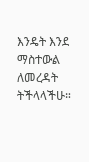እንዴት እንደ ማስተውል ለመረዳት ትችላላችሁ።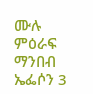ሙሉ ምዕራፍ ማንበብ ኤፌሶን 3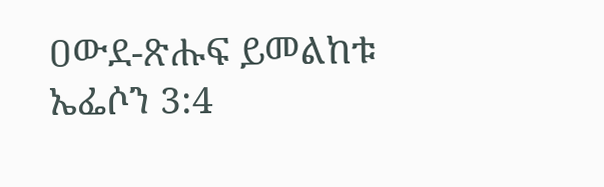ዐውደ-ጽሑፍ ይመልከቱ ኤፌሶን 3:4